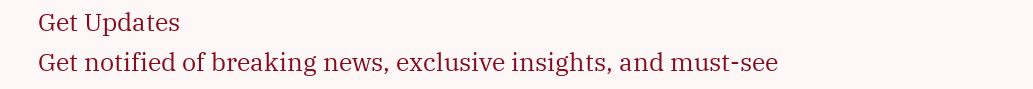Get Updates
Get notified of breaking news, exclusive insights, and must-see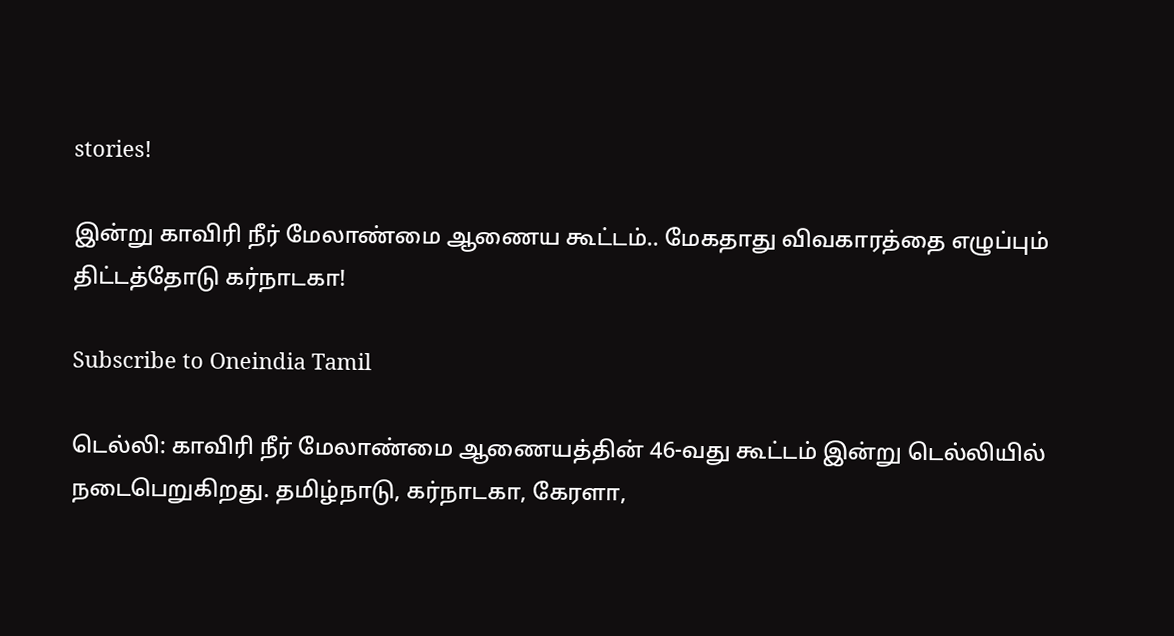stories!

இன்று காவிரி நீர் மேலாண்மை ஆணைய கூட்டம்.. மேகதாது விவகாரத்தை எழுப்பும் திட்டத்தோடு கர்நாடகா!

Subscribe to Oneindia Tamil

டெல்லி: காவிரி நீர் மேலாண்மை ஆணையத்தின் 46-வது கூட்டம் இன்று டெல்லியில் நடைபெறுகிறது. தமிழ்நாடு, கர்நாடகா, கேரளா,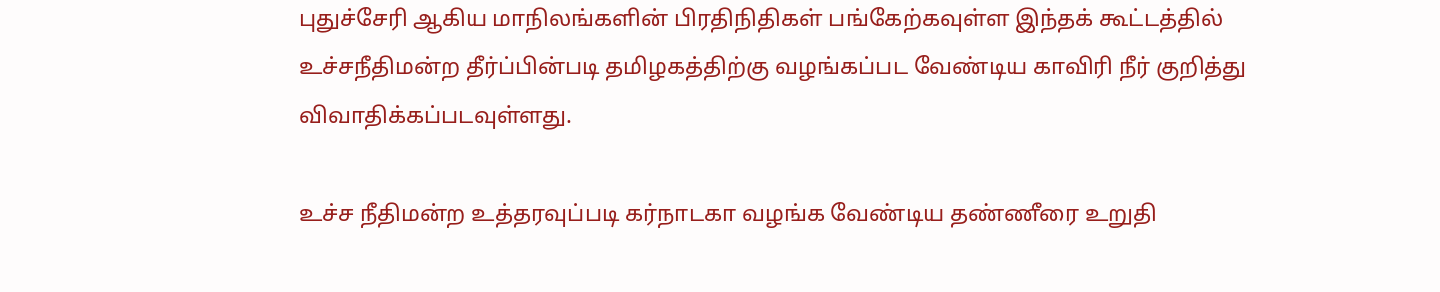புதுச்சேரி ஆகிய மாநிலங்களின் பிரதிநிதிகள் பங்கேற்கவுள்ள இந்தக் கூட்டத்தில் உச்சநீதிமன்ற தீர்ப்பின்படி தமிழகத்திற்கு வழங்கப்பட வேண்டிய காவிரி நீர் குறித்து விவாதிக்கப்படவுள்ளது.

உச்ச நீதிமன்ற உத்தரவுப்படி கர்நாடகா வழங்க வேண்டிய தண்ணீரை உறுதி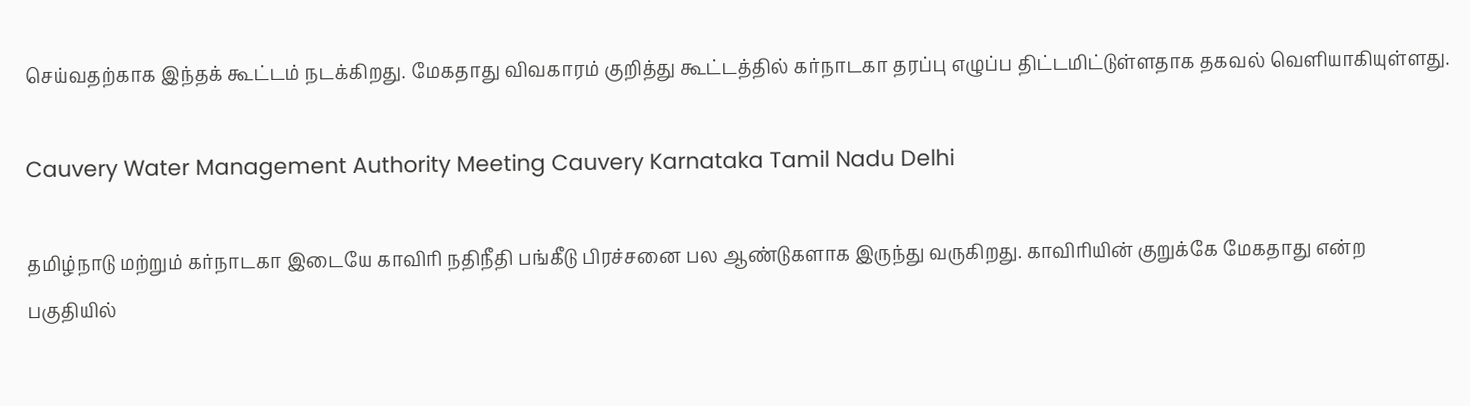செய்வதற்காக இந்தக் கூட்டம் நடக்கிறது. மேகதாது விவகாரம் குறித்து கூட்டத்தில் கர்நாடகா தரப்பு எழுப்ப திட்டமிட்டுள்ளதாக தகவல் வெளியாகியுள்ளது.

Cauvery Water Management Authority Meeting Cauvery Karnataka Tamil Nadu Delhi

தமிழ்நாடு மற்றும் கர்நாடகா இடையே காவிரி நதிநீதி பங்கீடு பிரச்சனை பல ஆண்டுகளாக இருந்து வருகிறது. காவிரியின் குறுக்கே மேகதாது என்ற பகுதியில்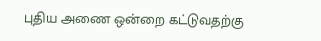புதிய அணை ஒன்றை கட்டுவதற்கு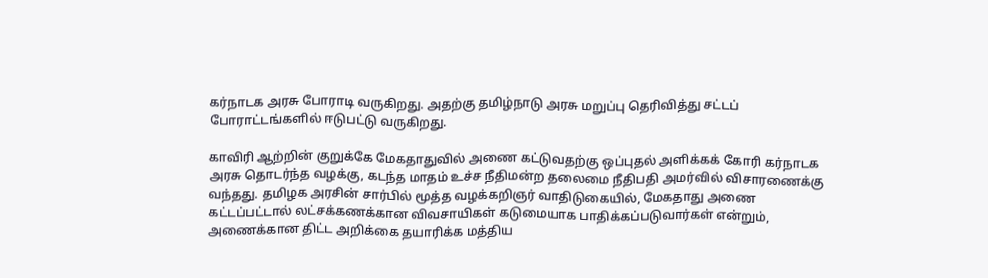கர்நாடக அரசு போராடி வருகிறது. அதற்கு தமிழ்நாடு அரசு மறுப்பு தெரிவித்து சட்டப் போராட்டங்களில் ஈடுபட்டு வருகிறது.

காவிரி ஆற்றின் குறுக்கே மேகதாதுவில் அணை கட்டுவதற்கு ஒப்புதல் அளிக்கக் கோரி கர்நாடக அரசு தொடர்ந்த வழக்கு, கடந்த மாதம் உச்ச நீதிமன்ற தலைமை நீதிபதி அமர்வில் விசாரணைக்கு வந்தது. தமிழக அரசின் சார்பில் மூத்த வழக்கறிஞர் வாதிடுகையில், மேகதாது அணை கட்டப்பட்டால் லட்சக்கணக்கான விவசாயிகள் கடுமையாக பாதிக்கப்படுவார்கள் என்றும், அணைக்கான திட்ட அறிக்கை தயாரிக்க மத்திய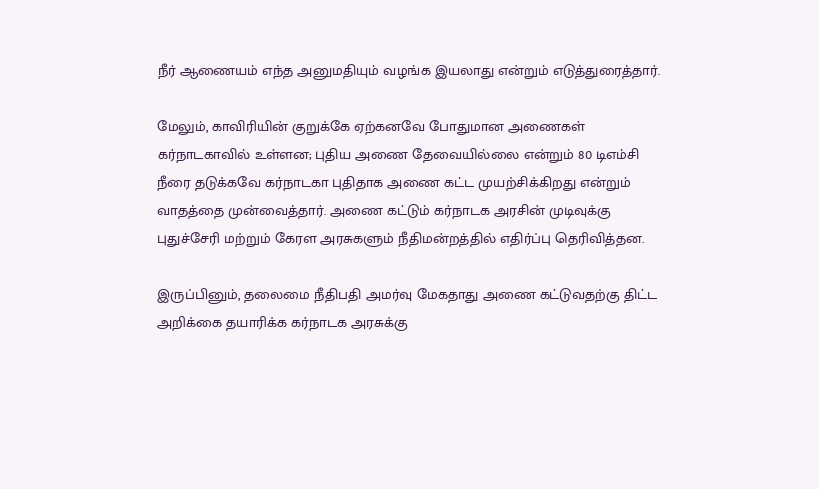நீர் ஆணையம் எந்த அனுமதியும் வழங்க இயலாது என்றும் எடுத்துரைத்தார்.

மேலும், காவிரியின் குறுக்கே ஏற்கனவே போதுமான அணைகள் கர்நாடகாவில் உள்ளன; புதிய அணை தேவையில்லை என்றும் 80 டிஎம்சி நீரை தடுக்கவே கர்நாடகா புதிதாக அணை கட்ட முயற்சிக்கிறது என்றும் வாதத்தை முன்வைத்தார். அணை கட்டும் கர்நாடக அரசின் முடிவுக்கு புதுச்சேரி மற்றும் கேரள அரசுகளும் நீதிமன்றத்தில் எதிர்ப்பு தெரிவித்தன.

இருப்பினும், தலைமை நீதிபதி அமர்வு மேகதாது அணை கட்டுவதற்கு திட்ட அறிக்கை தயாரிக்க கர்நாடக அரசுக்கு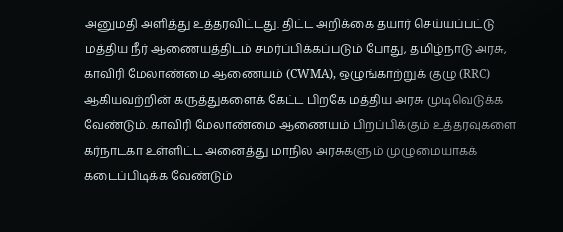அனுமதி அளித்து உத்தரவிட்டது. திட்ட அறிக்கை தயார் செய்யப்பட்டு மத்திய நீர் ஆணையத்திடம் சமர்ப்பிக்கப்படும் போது, தமிழ்நாடு அரசு, காவிரி மேலாண்மை ஆணையம் (CWMA), ஒழுங்காற்றுக் குழு (RRC) ஆகியவற்றின் கருத்துகளைக் கேட்ட பிறகே மத்திய அரசு முடிவெடுக்க வேண்டும். காவிரி மேலாண்மை ஆணையம் பிறப்பிக்கும் உத்தரவுகளை கர்நாடகா உள்ளிட்ட அனைத்து மாநில அரசுகளும் முழுமையாகக் கடைப்பிடிக்க வேண்டும்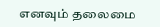எனவும் தலைமை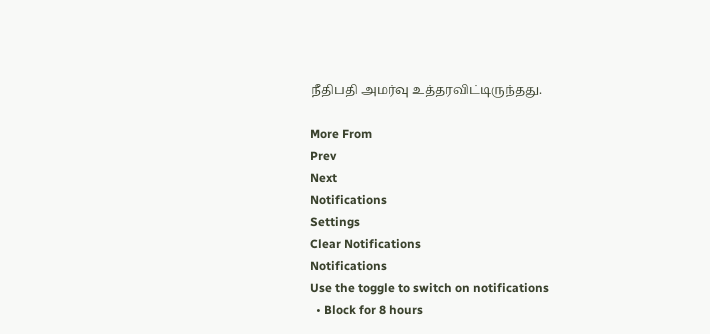நீதிபதி அமர்வு உத்தரவிட்டிருந்தது.

More From
Prev
Next
Notifications
Settings
Clear Notifications
Notifications
Use the toggle to switch on notifications
  • Block for 8 hours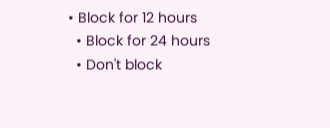• Block for 12 hours
  • Block for 24 hours
  • Don't block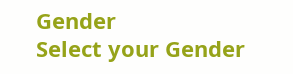Gender
Select your Gender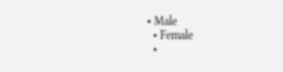• Male
  • Female
  •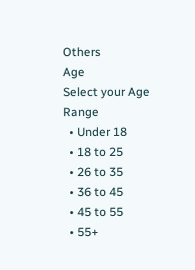Others
Age
Select your Age Range
  • Under 18
  • 18 to 25
  • 26 to 35
  • 36 to 45
  • 45 to 55
  • 55+